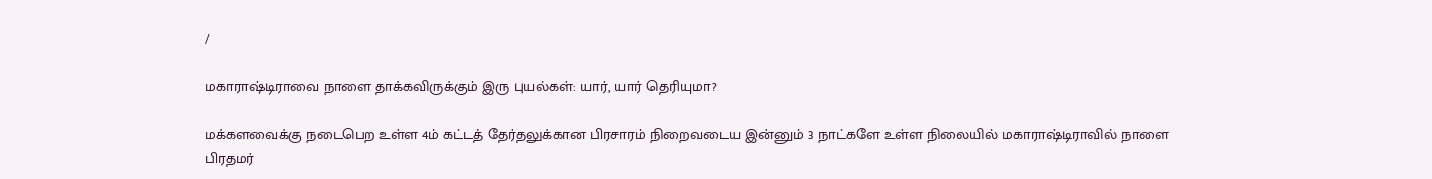/

மகாராஷ்டிராவை நாளை தாக்கவிருக்கும் இரு புயல்கள்: யார், யார் தெரியுமா?

மக்களவைக்கு நடைபெற உள்ள 4ம் கட்டத் தேர்தலுக்கான பிரசாரம் நிறைவடைய இன்னும் 3 நாட்களே உள்ள நிலையில் மகாராஷ்டிராவில் நாளை பிரதமர்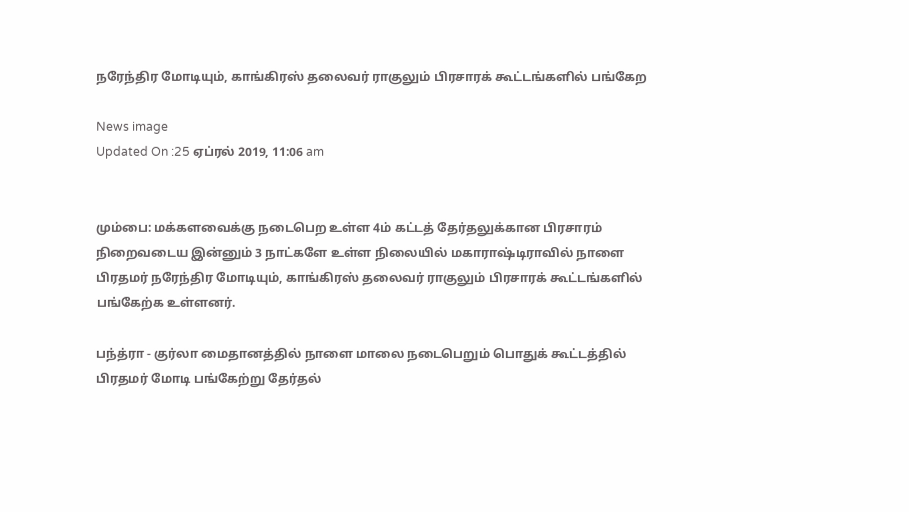நரேந்திர மோடியும், காங்கிரஸ் தலைவர் ராகுலும் பிரசாரக் கூட்டங்களில் பங்கேற

News image
Updated On :25 ஏப்ரல் 2019, 11:06 am


மும்பை: மக்களவைக்கு நடைபெற உள்ள 4ம் கட்டத் தேர்தலுக்கான பிரசாரம் நிறைவடைய இன்னும் 3 நாட்களே உள்ள நிலையில் மகாராஷ்டிராவில் நாளை பிரதமர் நரேந்திர மோடியும், காங்கிரஸ் தலைவர் ராகுலும் பிரசாரக் கூட்டங்களில் பங்கேற்க உள்ளனர்.

பந்த்ரா - குர்லா மைதானத்தில் நாளை மாலை நடைபெறும் பொதுக் கூட்டத்தில் பிரதமர் மோடி பங்கேற்று தேர்தல்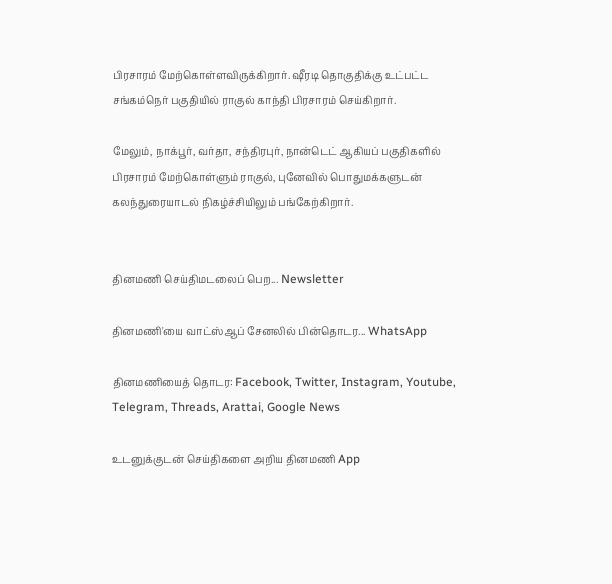பிரசாரம் மேற்கொள்ளவிருக்கிறார். ஷீரடி தொகுதிக்கு உட்பட்ட சங்கம்நெர் பகுதியில் ராகுல் காந்தி பிரசாரம் செய்கிறார்.

மேலும், நாக்பூர், வர்தா, சந்திரபுர், நான்டெட் ஆகியப் பகுதிகளில் பிரசாரம் மேற்கொள்ளும் ராகுல், புனேவில் பொதுமக்களுடன் கலந்துரையாடல் நிகழ்ச்சியிலும் பங்கேற்கிறார்.


தினமணி செய்திமடலைப் பெற... Newsletter

தினமணி'யை வாட்ஸ்ஆப் சேனலில் பின்தொடர... WhatsApp

தினமணியைத் தொடர: Facebook, Twitter, Instagram, Youtube, Telegram, Threads, Arattai, Google News

உடனுக்குடன் செய்திகளை அறிய தினமணி App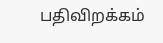பதிவிறக்கம்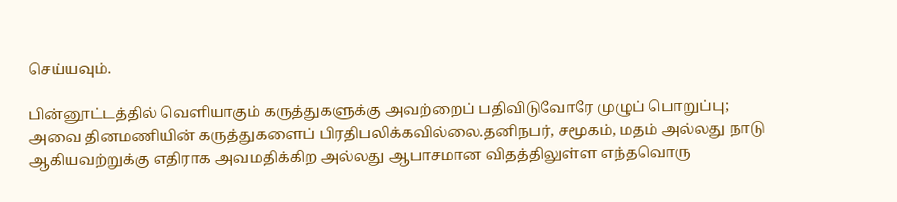செய்யவும்.

பின்னூட்டத்தில் வெளியாகும் கருத்துகளுக்கு அவற்றைப் பதிவிடுவோரே முழுப் பொறுப்பு; அவை தினமணியின் கருத்துகளைப் பிரதிபலிக்கவில்லை.தனிநபர், சமூகம், மதம் அல்லது நாடு ஆகியவற்றுக்கு எதிராக அவமதிக்கிற அல்லது ஆபாசமான விதத்திலுள்ள எந்தவொரு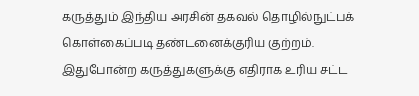கருத்தும் இந்திய அரசின் தகவல் தொழில்நுட்பக் கொள்கைப்படி தண்டனைக்குரிய குற்றம். இதுபோன்ற கருத்துகளுக்கு எதிராக உரிய சட்ட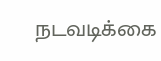நடவடிக்கை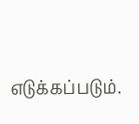எடுக்கப்படும்.